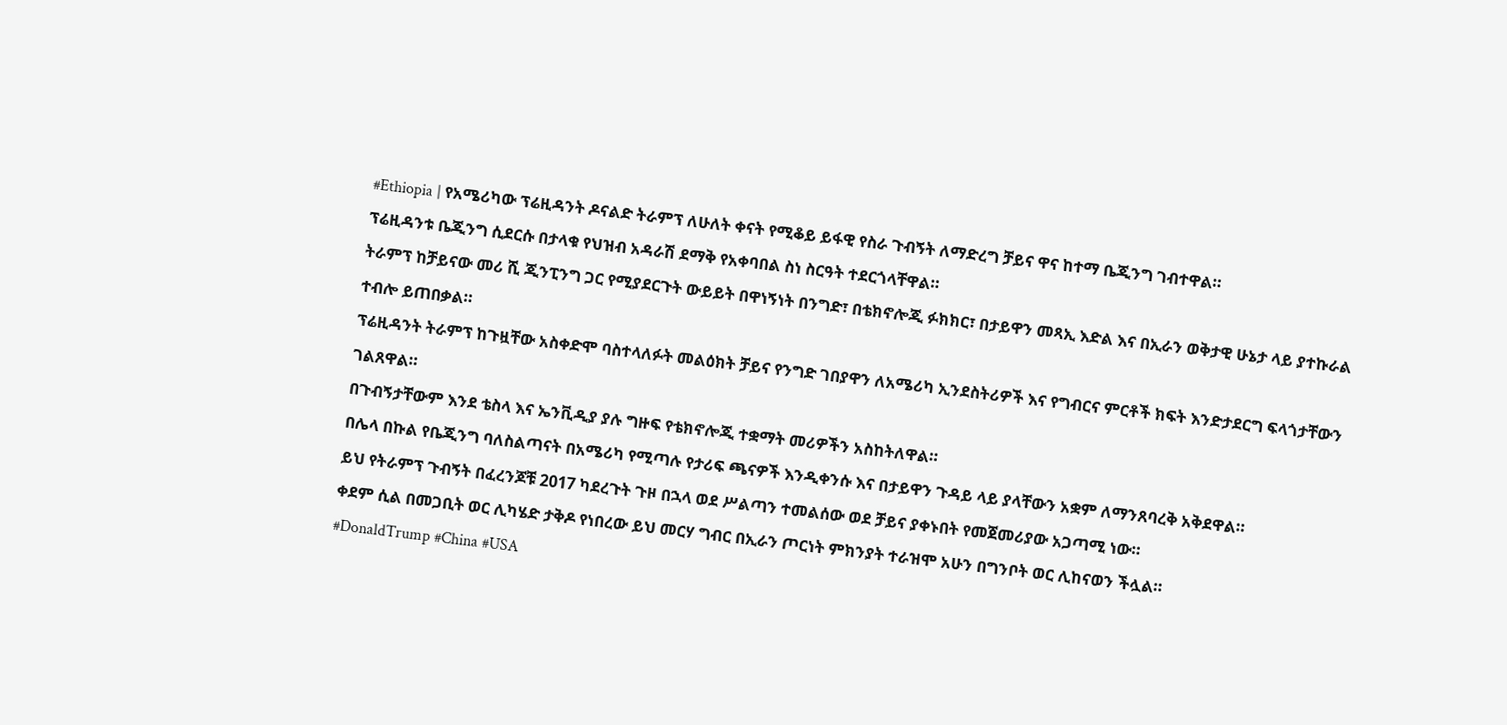#Ethiopia | የአሜሪካው ፕሬዚዳንት ዶናልድ ትራምፕ ለሁለት ቀናት የሚቆይ ይፋዊ የስራ ጉብኝት ለማድረግ ቻይና ዋና ከተማ ቤጂንግ ገብተዋል።
ፕሬዚዳንቱ ቤጂንግ ሲደርሱ በታላቁ የህዝብ አዳራሽ ደማቅ የአቀባበል ስነ ስርዓት ተደርጎላቸዋል።
ትራምፕ ከቻይናው መሪ ሺ ጂንፒንግ ጋር የሚያደርጉት ውይይት በዋነኝነት በንግድ፣ በቴክኖሎጂ ፉክክር፣ በታይዋን መጻኢ እድል እና በኢራን ወቅታዊ ሁኔታ ላይ ያተኩራል ተብሎ ይጠበቃል።
ፕሬዚዳንት ትራምፕ ከጉዟቸው አስቀድሞ ባስተላለፉት መልዕክት ቻይና የንግድ ገበያዋን ለአሜሪካ ኢንደስትሪዎች እና የግብርና ምርቶች ክፍት እንድታደርግ ፍላጎታቸውን ገልጸዋል።
በጉብኝታቸውም እንደ ቴስላ እና ኤንቪዲያ ያሉ ግዙፍ የቴክኖሎጂ ተቋማት መሪዎችን አስከትለዋል።
በሌላ በኩል የቤጂንግ ባለስልጣናት በአሜሪካ የሚጣሉ የታሪፍ ጫናዎች እንዲቀንሱ እና በታይዋን ጉዳይ ላይ ያላቸውን አቋም ለማንጸባረቅ አቅደዋል።
ይህ የትራምፕ ጉብኝት በፈረንጆቹ 2017 ካደረጉት ጉዞ በኋላ ወደ ሥልጣን ተመልሰው ወደ ቻይና ያቀኑበት የመጀመሪያው አጋጣሚ ነው።
ቀደም ሲል በመጋቢት ወር ሊካሄድ ታቅዶ የነበረው ይህ መርሃ ግብር በኢራን ጦርነት ምክንያት ተራዝሞ አሁን በግንቦት ወር ሊከናወን ችሏል።
#DonaldTrump #China #USA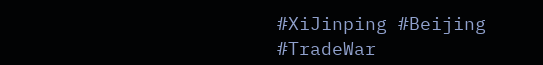#XiJinping #Beijing #TradeWar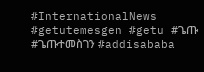#InternationalNews
#getutemesgen #getu #ጌጡ #ጌጡተመስገን #addisababa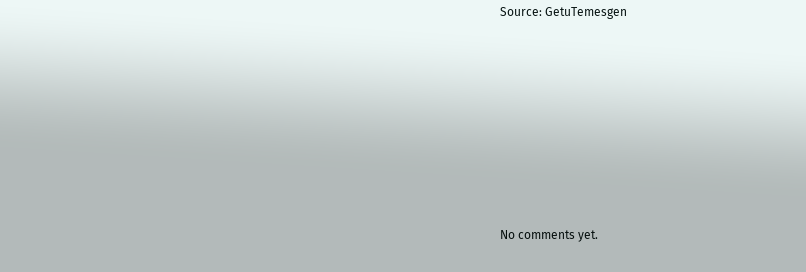Source: GetuTemesgen








No comments yet.